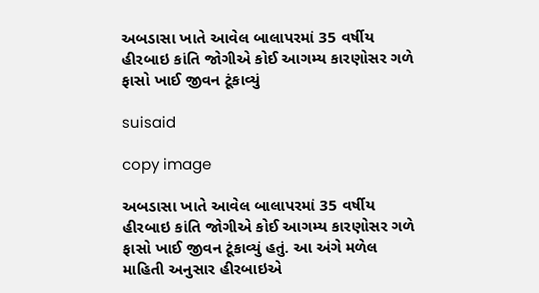અબડાસા ખાતે આવેલ બાલાપરમાં 35 વર્ષીય હીરબાઇ કાંતિ જોગીએ કોઈ આગમ્ય કારણોસર ગળે ફાસો ખાઈ જીવન ટૂંકાવ્યું

suisaid

copy image

અબડાસા ખાતે આવેલ બાલાપરમાં 35 વર્ષીય હીરબાઇ કાંતિ જોગીએ કોઈ આગમ્ય કારણોસર ગળે ફાસો ખાઈ જીવન ટૂંકાવ્યું હતું. આ અંગે મળેલ માહિતી અનુસાર હીરબાઇએ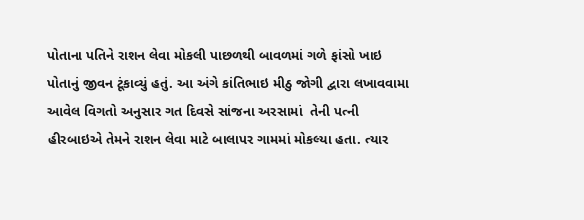પોતાના પતિને રાશન લેવા મોકલી પાછળથી બાવળમાં ગળે ફાંસો ખાઇ પોતાનું જીવન ટૂંકાવ્યું હતું. આ અંગે કાંતિભાઇ મીઠુ જોગી દ્વારા લખાવવામા આવેલ વિગતો અનુસાર ગત દિવસે સાંજના અરસામાં  તેની પત્ની હીરબાઇએ તેમને રાશન લેવા માટે બાલાપર ગામમાં મોકલ્યા હતા. ત્યાર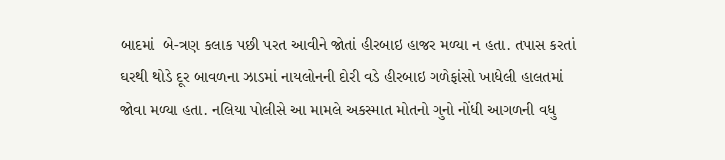બાદમાં  બે-ત્રણ કલાક પછી પરત આવીને જોતાં હીરબાઇ હાજર મળ્યા ન હતા. તપાસ કરતાં ઘરથી થોડે દૂર બાવળના ઝાડમાં નાયલોનની દોરી વડે હીરબાઇ ગળેફાંસો ખાધેલી હાલતમાં જોવા મળ્યા હતા. નલિયા પોલીસે આ મામલે અકસ્માત મોતનો ગુનો નોંધી આગળની વધુ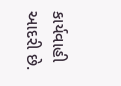કાર્યવાહી આદરી છે.